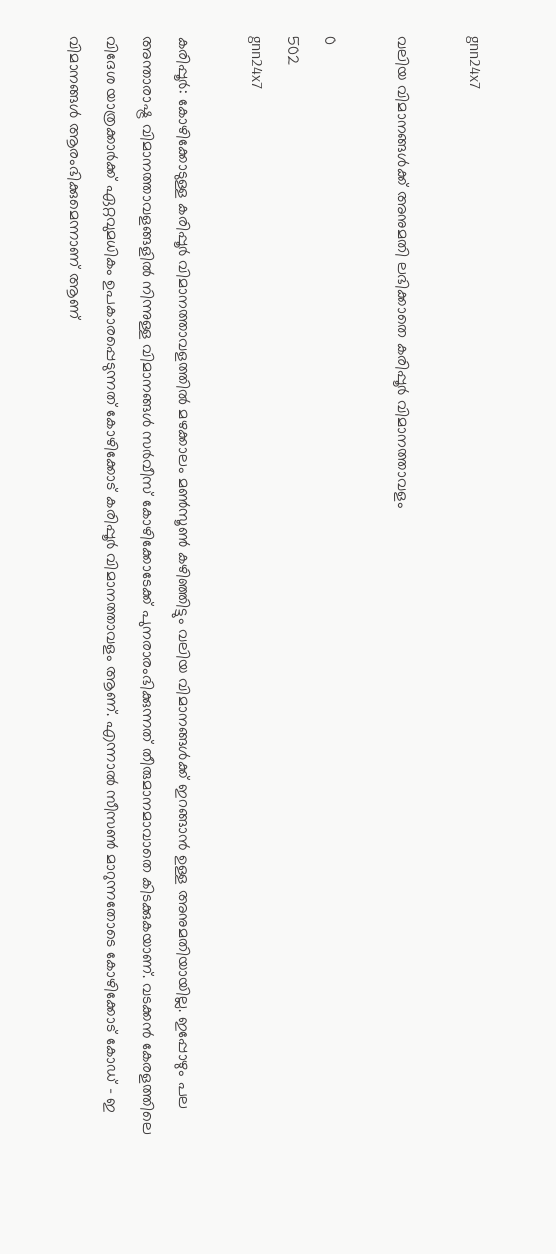gnn24x7

വലിയ വിമാനങ്ങള്‍ക്ക് അനുമതി ലഭിക്കാതെ കരിപ്പൂര്‍ വിമാനത്താവളം

0
502
gnn24x7

കരിപ്പൂര്‍: കോഴിക്കോടുള്ള കരിപ്പൂര്‍ വിമാനത്താവളത്തില്‍ മഴക്കാലം മണ്‍സൂണ്‍ കഴിഞ്ഞിട്ടും വലിയ വിമാനങ്ങള്‍ക്ക് ഇറങ്ങാന്‍ ഉള്ള അനുമതിയായില്ല. ഇപ്പോഴും പല അന്താരാഷ്ട്ര വിമാനത്താവളങ്ങളില്‍ നിന്നുള്ള വിമാനങ്ങള്‍ സര്‍വീസ് കോഴിക്കോടേക്ക് പുനരാരംഭിക്കുന്നത് തീരുമാനമാവാതെ കിടക്കുകയാണ്. വടക്കന്‍ കേരളത്തിലെ വിദേശ യാത്രക്കാര്‍ക്ക് ഏറ്റവുമധികം ഉപകാരപ്പെടുന്നത് കോഴിക്കോട് കരിപ്പൂര്‍ വിമാനത്താവളം ആണ്. എന്നാല്‍ സീസണ്‍ മാറുന്നതോടെ കോഴിക്കോട് കോഡ് – ഇ വിമാനങ്ങള്‍ ആരംഭിക്കുമെന്നാണ് ആണ്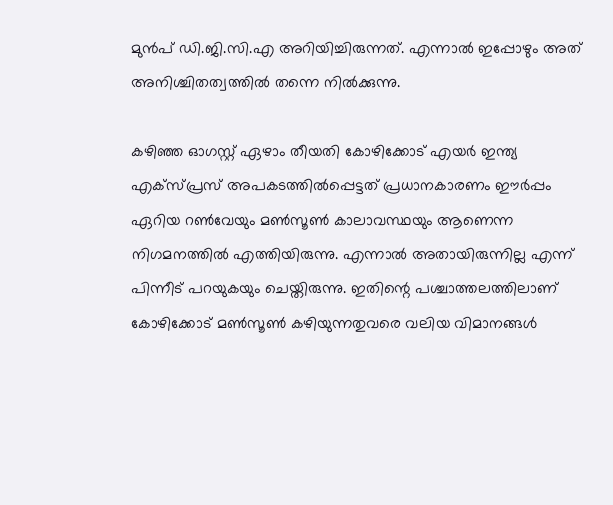മുന്‍പ് ഡി.ജി.സി.എ അറിയിച്ചിരുന്നത്. എന്നാല്‍ ഇപ്പോഴും അത് അനിശ്ചിതത്വത്തില്‍ തന്നെ നില്‍ക്കുന്നു.

കഴിഞ്ഞ ഓഗസ്റ്റ് ഏഴാം തീയതി കോഴിക്കോട് എയര്‍ ഇന്ത്യ എക്‌സ്പ്രസ് അപകടത്തില്‍പ്പെട്ടത് പ്രധാനകാരണം ഈര്‍പ്പം ഏറിയ റണ്‍വേയും മണ്‍സൂണ്‍ കാലാവസ്ഥയും ആണെന്ന നിഗമനത്തില്‍ എത്തിയിരുന്നു. എന്നാല്‍ അതായിരുന്നില്ല എന്ന് പിന്നീട് പറയുകയും ചെയ്തിരുന്നു. ഇതിന്റെ പശ്ചാത്തലത്തിലാണ് കോഴിക്കോട് മണ്‍സൂണ്‍ കഴിയുന്നതുവരെ വലിയ വിമാനങ്ങള്‍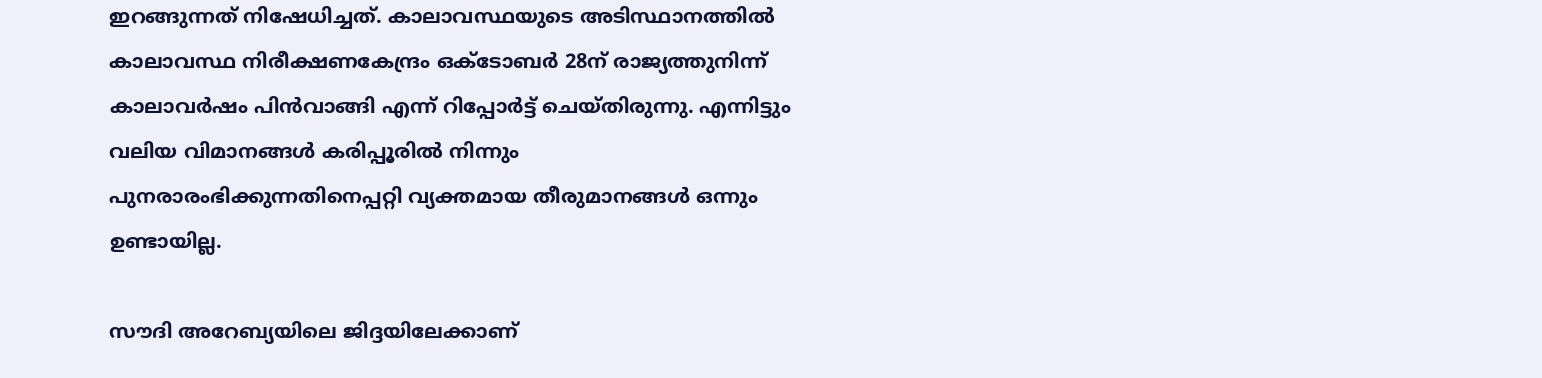ഇറങ്ങുന്നത് നിഷേധിച്ചത്. കാലാവസ്ഥയുടെ അടിസ്ഥാനത്തില്‍ കാലാവസ്ഥ നിരീക്ഷണകേന്ദ്രം ഒക്ടോബര്‍ 28ന് രാജ്യത്തുനിന്ന് കാലാവര്‍ഷം പിന്‍വാങ്ങി എന്ന് റിപ്പോര്‍ട്ട് ചെയ്തിരുന്നു. എന്നിട്ടും വലിയ വിമാനങ്ങള്‍ കരിപ്പൂരില്‍ നിന്നും പുനരാരംഭിക്കുന്നതിനെപ്പറ്റി വ്യക്തമായ തീരുമാനങ്ങള്‍ ഒന്നും ഉണ്ടായില്ല.

സൗദി അറേബ്യയിലെ ജിദ്ദയിലേക്കാണ്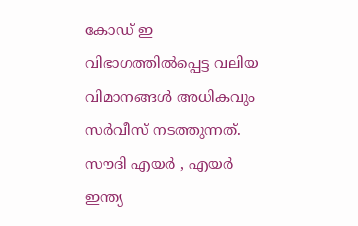കോഡ് ഇ വിഭാഗത്തില്‍പ്പെട്ട വലിയ വിമാനങ്ങള്‍ അധികവും സര്‍വീസ് നടത്തുന്നത്. സൗദി എയര്‍ , എയര്‍ ഇന്ത്യ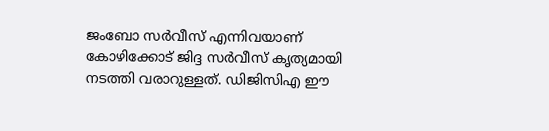ജംബോ സര്‍വീസ് എന്നിവയാണ് കോഴിക്കോട് ജിദ്ദ സര്‍വീസ് കൃത്യമായി നടത്തി വരാറുള്ളത്. ഡിജിസിഎ ഈ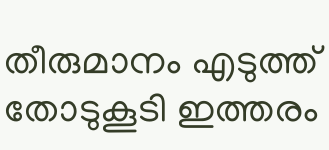തീരുമാനം എടുത്ത് തോടുകൂടി ഇത്തരം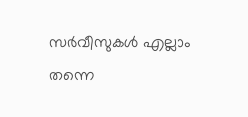സര്‍വീസുകള്‍ എല്ലാം തന്നെ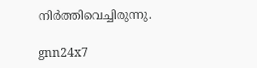നിര്‍ത്തിവെച്ചിരുന്നു.

gnn24x7